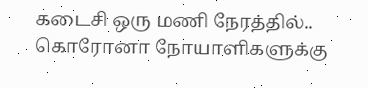கடைசி ஒரு மணி நேரத்தில்.. கொரோனா நோயாளிகளுக்கு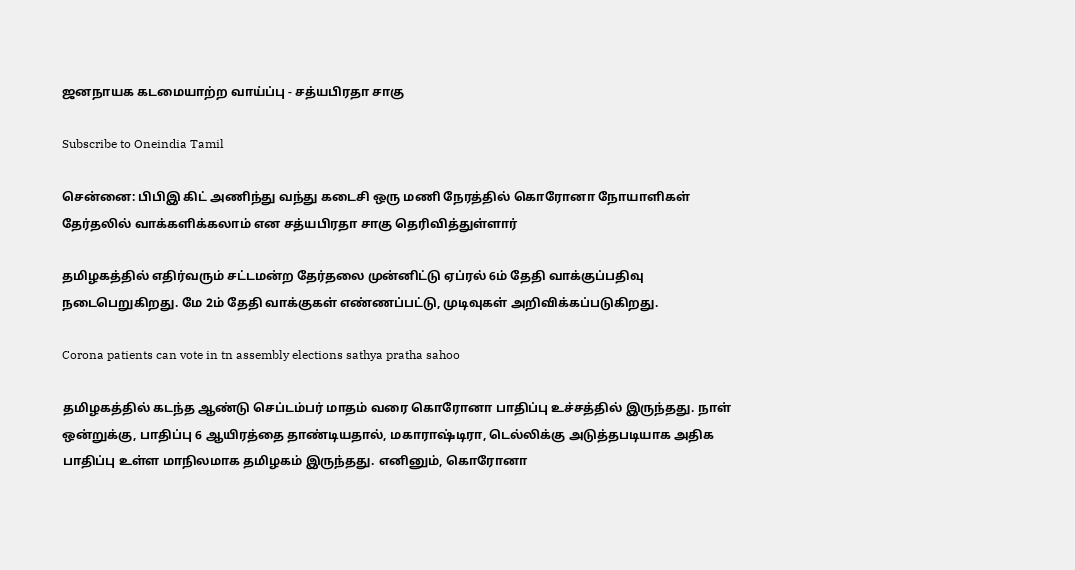ஜனநாயக கடமையாற்ற வாய்ப்பு - சத்யபிரதா சாகு

Subscribe to Oneindia Tamil

சென்னை: பிபிஇ கிட் அணிந்து வந்து கடைசி ஒரு மணி நேரத்தில் கொரோனா நோயாளிகள் தேர்தலில் வாக்களிக்கலாம் என சத்யபிரதா சாகு தெரிவித்துள்ளார்

தமிழகத்தில் எதிர்வரும் சட்டமன்ற தேர்தலை முன்னிட்டு ஏப்ரல் 6ம் தேதி வாக்குப்பதிவு நடைபெறுகிறது. மே 2ம் தேதி வாக்குகள் எண்ணப்பட்டு, முடிவுகள் அறிவிக்கப்படுகிறது.

Corona patients can vote in tn assembly elections sathya pratha sahoo

தமிழகத்தில் கடந்த ஆண்டு செப்டம்பர் மாதம் வரை கொரோனா பாதிப்பு உச்சத்தில் இருந்தது. நாள் ஒன்றுக்கு, பாதிப்பு 6 ஆயிரத்தை தாண்டியதால், மகாராஷ்டிரா, டெல்லிக்கு அடுத்தபடியாக அதிக பாதிப்பு உள்ள மாநிலமாக தமிழகம் இருந்தது. எனினும், கொரோனா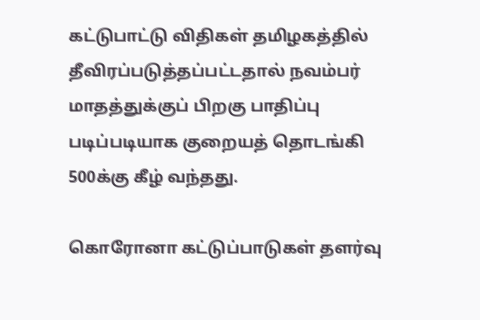கட்டுபாட்டு விதிகள் தமிழகத்தில் தீவிரப்படுத்தப்பட்டதால் நவம்பர் மாதத்துக்குப் பிறகு பாதிப்பு படிப்படியாக குறையத் தொடங்கி 500க்கு கீழ் வந்தது.

கொரோனா கட்டுப்பாடுகள் தளர்வு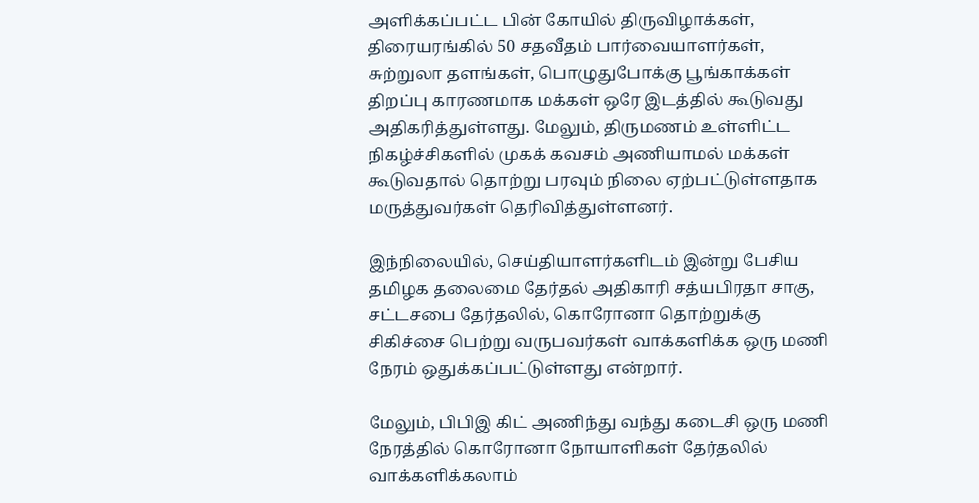அளிக்கப்பட்ட பின் கோயில் திருவிழாக்கள், திரையரங்கில் 50 சதவீதம் பார்வையாளர்கள், சுற்றுலா தளங்கள், பொழுதுபோக்கு பூங்காக்கள் திறப்பு காரணமாக மக்கள் ஒரே இடத்தில் கூடுவது அதிகரித்துள்ளது. மேலும், திருமணம் உள்ளிட்ட நிகழ்ச்சிகளில் முகக் கவசம் அணியாமல் மக்கள் கூடுவதால் தொற்று பரவும் நிலை ஏற்பட்டுள்ளதாக மருத்துவர்கள் தெரிவித்துள்ளனர்.

இந்நிலையில், செய்தியாளர்களிடம் இன்று பேசிய தமிழக தலைமை தேர்தல் அதிகாரி சத்யபிரதா சாகு, சட்டசபை தேர்தலில், கொரோனா தொற்றுக்கு சிகிச்சை பெற்று வருபவர்கள் வாக்களிக்க ஒரு மணி நேரம் ஒதுக்கப்பட்டுள்ளது என்றார்.

மேலும், பிபிஇ கிட் அணிந்து வந்து கடைசி ஒரு மணி நேரத்தில் கொரோனா நோயாளிகள் தேர்தலில் வாக்களிக்கலாம்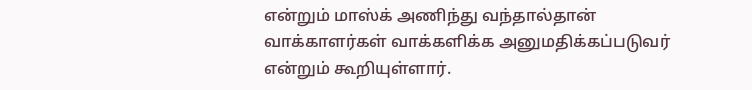என்றும் மாஸ்க் அணிந்து வந்தால்தான் வாக்காளர்கள் வாக்களிக்க அனுமதிக்கப்படுவர் என்றும் கூறியுள்ளார்.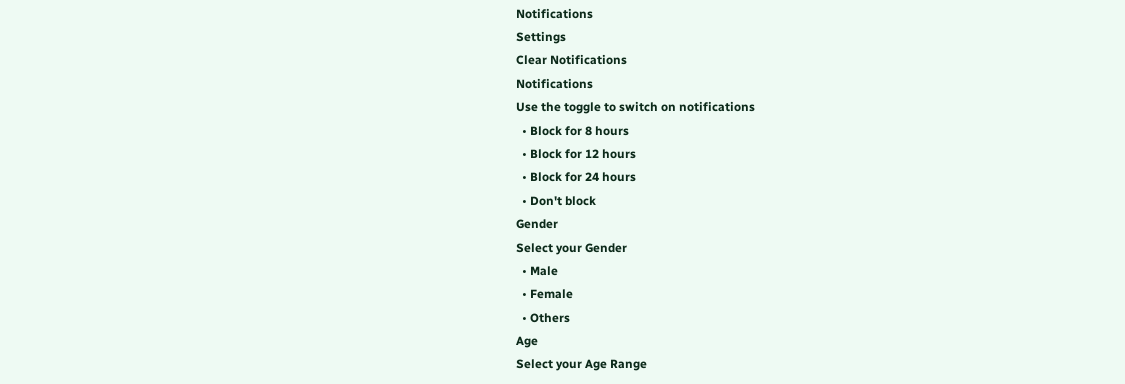Notifications
Settings
Clear Notifications
Notifications
Use the toggle to switch on notifications
  • Block for 8 hours
  • Block for 12 hours
  • Block for 24 hours
  • Don't block
Gender
Select your Gender
  • Male
  • Female
  • Others
Age
Select your Age Range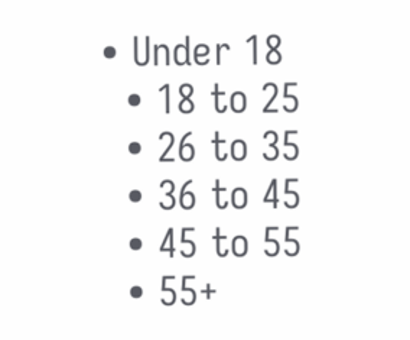• Under 18
  • 18 to 25
  • 26 to 35
  • 36 to 45
  • 45 to 55
  • 55+